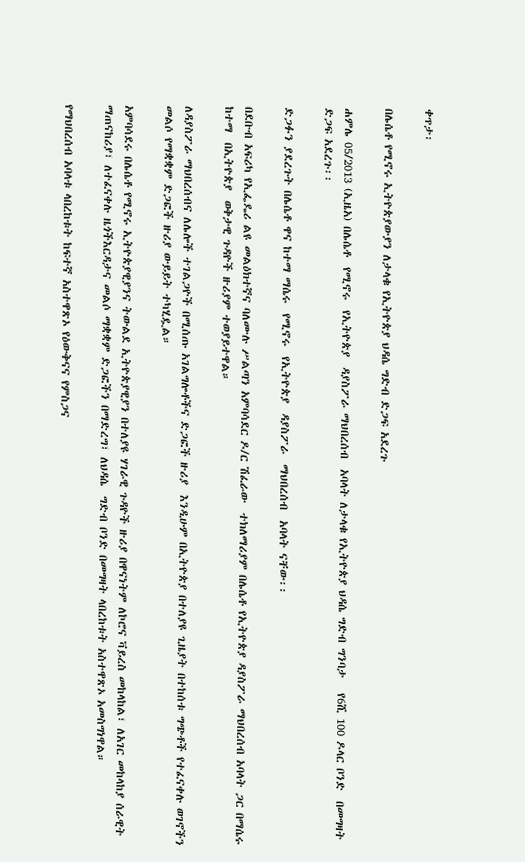ቀጥታ፡

በሌሴቶ የሚኖሩ ኢትዮጵያውያን ለታላቁ የኢትዮጵያ ህዳሴ ግድብ ድጋፍ አደረጉ

ሐምሌ 05/2013 (ኢዜአ) በሌሴቶ  የሚኖሩ  የኢትዮጵያ  ዳያስፖራ ማህበረሰብ  አባላት ለታላቁ የኢትዮጵያ ህዳሴ ግድብ ግንባታ   የ6ሺ 100 ዶላር ቦንድ  በመግዛት ድጋፍ አደረጉ፡፡

ድጋፉን ያደረጉት በሌሴቶ ዋና ከተማ ማሴሩ  የሚኖሩ  የኢትዮጵያ  ዳያስፖራ  ማህበረሰብ  አባላት ናቸው፡፡

በደቡብ አፍሪካ የኢፌዴሪ ልዩ መልዕክተኛና ባለሙሉ ሥልጣን አምባሳደር ዶ/ር ሽፈራው  ተክለማሪያም በሌሴቶ የኢትዮጵያ ዳያስፖራ ማህበረሰብ አባላት ጋር በማሴሩ  ከተማ  በኢትዮጵያ  ወቅታዊ ጉዳዮች ዙሪያም ተወያይተዋል።

ለዳያስፖራ ማህበረሰብና ለሌሎች ተገልጋዮች በሚሰጡ አገልግሎቶችና ድጋፎች ዙሪያ  እንዲሁም በኢትዮጵያ በተለያዩ ጊዜያት በተከሰቱ ግጭቶች የተፈናቀሉ ወገኖችን መልሶ የማቋቋም ድጋፎች ዙሪያ ውይይት ተካሂዷል።

አምባሳደሩ በሌሴቶ የሚኖሩ ኢትዮጵያዊያንና ትውልደ ኢትዮጵያዊያን በተለያዩ ሃገራዊ ጉዳዮች ዙሪያ በዋናነትም ለኮሮና ቫይረስ መከላከል፣ ለአገር መከላከያ ሰራዊት  ማጠናከሪያ፣ ለተፈናቀሉ ዜጎችእርዳታና መልሶ ማቋቋም ድጋፎችን በማድረግ፣ ለህዳሴ  ግድብ ቦንድ በመግዛት ላበረከቱት አስተዋጽኦ አመስግነዋል።

የማህበረሰብ አባላቱ ላበረከቱት ከፍተኛ አስተዋጽኦ የዕውቅናና የምስጋና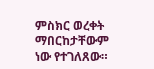ምስክር ወረቀት ማበርከታቸውም ነው የተገለጸው።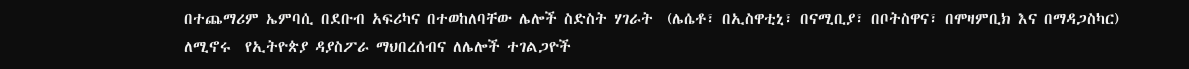በተጨማሪም ኤምባሲ በደቡብ አፍሪካና በተወከለባቸው ሌሎች ስድስት ሃገራት  (ሌሴቶ፣ በኢስዋቲኒ፣ በናሚቢያ፣ በቦትስዋና፣ በሞዛምቢክ እና በማዳጋስካር) ለሚኖሩ  የኢትዮጵያ ዳያስፖራ ማህበረሰብና ለሌሎች ተገልጋዮች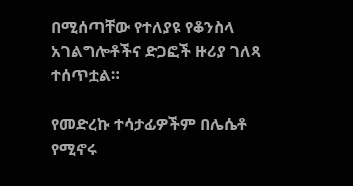በሚሰጣቸው የተለያዩ የቆንስላ አገልግሎቶችና ድጋፎች ዙሪያ ገለጻ ተሰጥቷል።

የመድረኩ ተሳታፊዎችም በሌሴቶ የሚኖሩ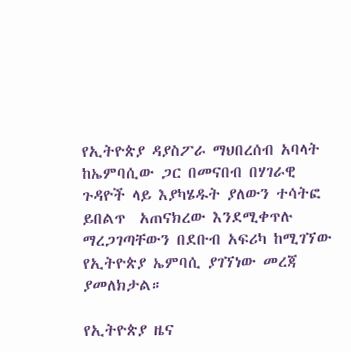የኢትዮጵያ ዳያስፖራ ማህበረሰብ አባላት  ከኤምባሲው ጋር በመናበብ በሃገራዊ ጉዳዮች ላይ እያካሄዱት ያለውን ተሳትፎ ይበልጥ  አጠናክረው እንደሚቀጥሉ ማረጋገጣቸውን በደቡብ አፍሪካ ከሚገኘው የኢትዮጵያ ኤምባሲ ያገኘነው መረጃ ያመለክታል።

የኢትዮጵያ ዜና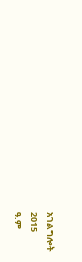አገልግሎት
2015
ዓ.ም